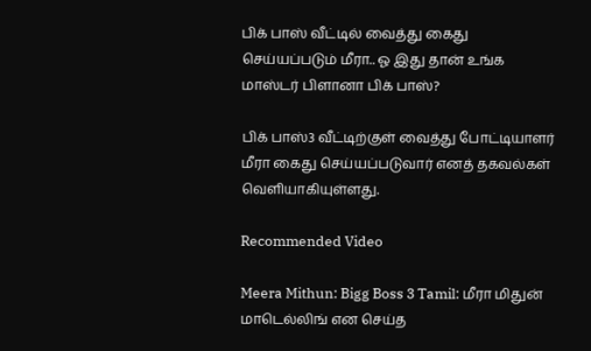பிக் பாஸ் வீட்டில் வைத்து கைது செய்யப்படும் மீரா.. ஓ இது தான் உங்க மாஸ்டர் பிளானா பிக் பாஸ்?

பிக் பாஸ்3 வீட்டிற்குள் வைத்து போட்டியாளர் மீரா கைது செய்யப்படுவார் எனத் தகவல்கள் வெளியாகியுள்ளது.

Recommended Video

Meera Mithun: Bigg Boss 3 Tamil: மீரா மிதுன் மாடெல்லிங் என செய்த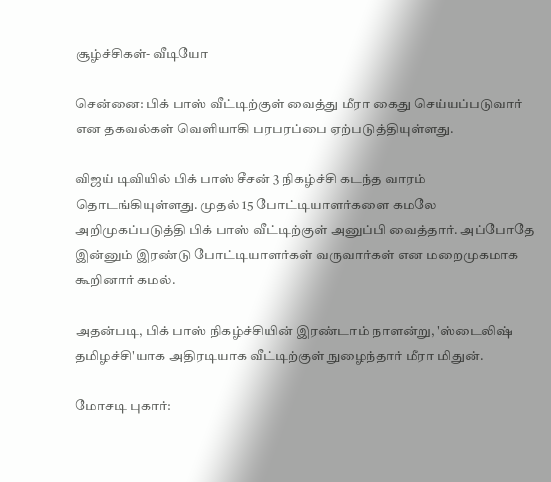சூழ்ச்சிகள்- வீடியோ

சென்னை: பிக் பாஸ் வீட்டிற்குள் வைத்து மீரா கைது செய்யப்படுவார் என தகவல்கள் வெளியாகி பரபரப்பை ஏற்படுத்தியுள்ளது.

விஜய் டிவியில் பிக் பாஸ் சீசன் 3 நிகழ்ச்சி கடந்த வாரம் தொடங்கியுள்ளது. முதல் 15 போட்டியாளர்களை கமலே அறிமுகப்படுத்தி பிக் பாஸ் வீட்டிற்குள் அனுப்பி வைத்தார். அப்போதே இன்னும் இரண்டு போட்டியாளர்கள் வருவார்கள் என மறைமுகமாக கூறினார் கமல்.

அதன்படி, பிக் பாஸ் நிகழ்ச்சியின் இரண்டாம் நாளன்று, 'ஸ்டைலிஷ் தமிழச்சி'யாக அதிரடியாக வீட்டிற்குள் நுழைந்தார் மீரா மிதுன்.

மோசடி புகார்: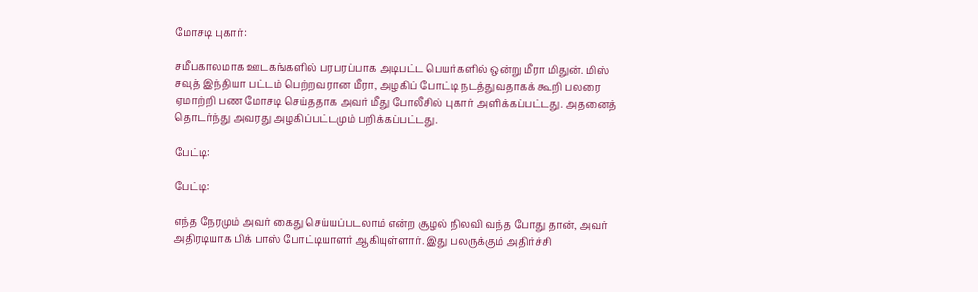மோசடி புகார்:

சமீபகாலமாக ஊடகங்களில் பரபரப்பாக அடிபட்ட பெயர்களில் ஒன்று மீரா மிதுன். மிஸ் சவுத் இந்தியா பட்டம் பெற்றவரான மீரா, அழகிப் போட்டி நடத்துவதாகக் கூறி பலரை ஏமாற்றி பண மோசடி செய்ததாக அவர் மீது போலீசில் புகார் அளிக்கப்பட்டது. அதனைத் தொடர்ந்து அவரது அழகிப்பட்டமும் பறிக்கப்பட்டது.

பேட்டி:

பேட்டி:

எந்த நேரமும் அவர் கைது செய்யப்படலாம் என்ற சூழல் நிலவி வந்த போது தான், அவர் அதிரடியாக பிக் பாஸ் போட்டியாளர் ஆகியுள்ளார். இது பலருக்கும் அதிர்ச்சி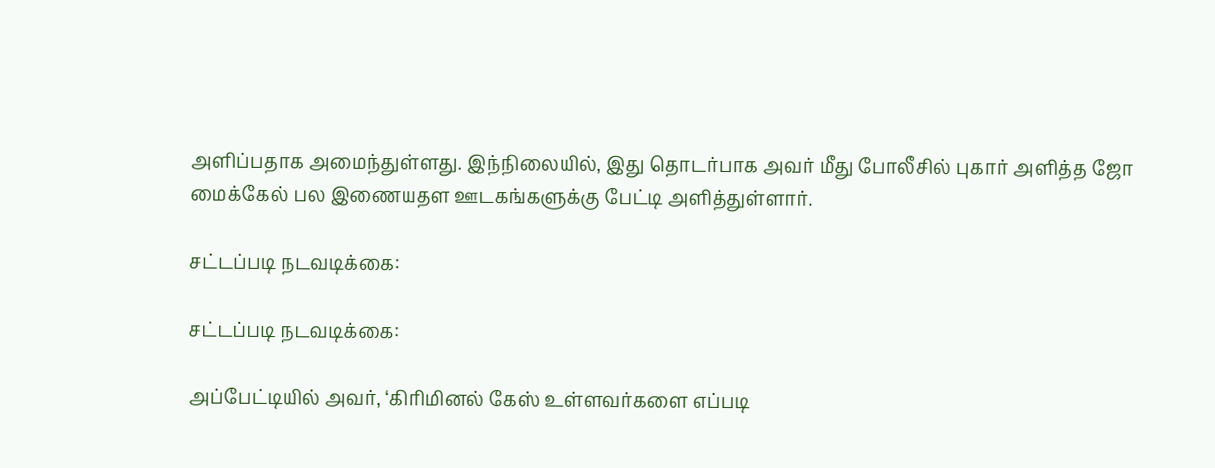அளிப்பதாக அமைந்துள்ளது. இந்நிலையில், இது தொடர்பாக அவர் மீது போலீசில் புகார் அளித்த ஜோ மைக்கேல் பல இணையதள ஊடகங்களுக்கு பேட்டி அளித்துள்ளார்.

சட்டப்படி நடவடிக்கை:

சட்டப்படி நடவடிக்கை:

அப்பேட்டியில் அவர், ‘கிரிமினல் கேஸ் உள்ளவர்களை எப்படி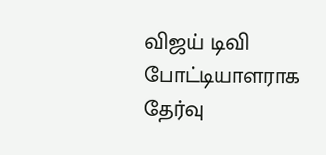விஜய் டிவி போட்டியாளராக தேர்வு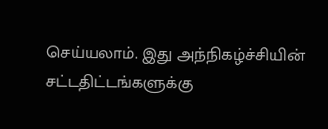செய்யலாம். இது அந்நிகழ்ச்சியின் சட்டதிட்டங்களுக்கு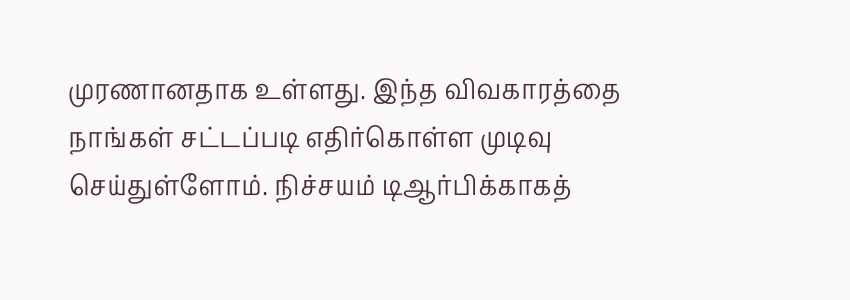முரணானதாக உள்ளது. இந்த விவகாரத்தை நாங்கள் சட்டப்படி எதிர்கொள்ள முடிவு செய்துள்ளோம். நிச்சயம் டிஆர்பிக்காகத்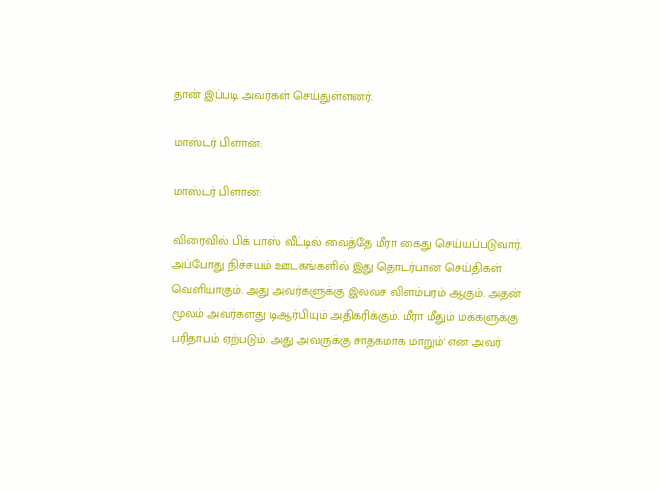தான் இப்படி அவர்கள் செய்துள்ளனர்.

மாஸ்டர் பிளான்:

மாஸ்டர் பிளான்:

விரைவில் பிக் பாஸ் வீட்டில் வைத்தே மீரா கைது செய்யப்படுவார். அப்போது நிச்சயம் ஊடகங்களில் இது தொடர்பான செய்திகள் வெளியாகும். அது அவர்களுக்கு இலவச விளம்பரம் ஆகும். அதன் மூலம் அவர்களது டிஆர்பியும் அதிகரிக்கும். மீரா மீதும் மக்களுக்கு பரிதாபம் ஏற்படும். அது அவருக்கு சாதகமாக மாறும்' என அவர்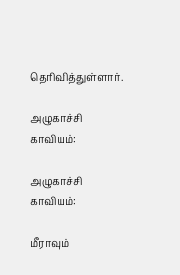தெரிவித்துள்ளார்.

அழுகாச்சி காவியம்:

அழுகாச்சி காவியம்:

மீராவும்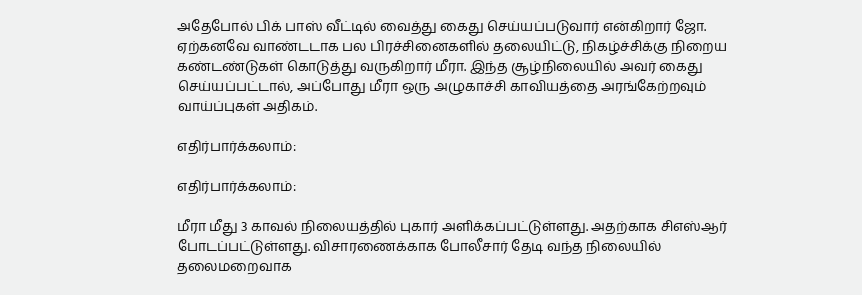அதேபோல் பிக் பாஸ் வீட்டில் வைத்து கைது செய்யப்படுவார் என்கிறார் ஜோ. ஏற்கனவே வாண்டடாக பல பிரச்சினைகளில் தலையிட்டு, நிகழ்ச்சிக்கு நிறைய கண்டண்டுகள் கொடுத்து வருகிறார் மீரா. இந்த சூழ்நிலையில் அவர் கைது செய்யப்பட்டால், அப்போது மீரா ஒரு அழுகாச்சி காவியத்தை அரங்கேற்றவும் வாய்ப்புகள் அதிகம்.

எதிர்பார்க்கலாம்:

எதிர்பார்க்கலாம்:

மீரா மீது 3 காவல் நிலையத்தில் புகார் அளிக்கப்பட்டுள்ளது. அதற்காக சிஎஸ்ஆர் போடப்பட்டுள்ளது. விசாரணைக்காக போலீசார் தேடி வந்த நிலையில் தலைமறைவாக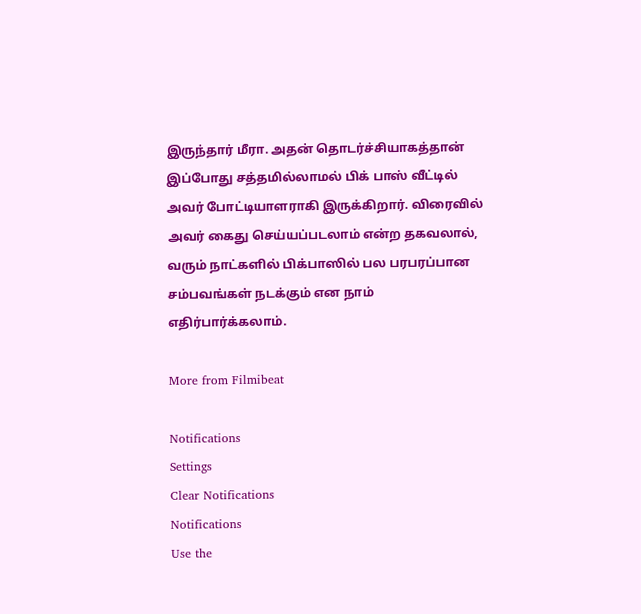இருந்தார் மீரா. அதன் தொடர்ச்சியாகத்தான் இப்போது சத்தமில்லாமல் பிக் பாஸ் வீட்டில் அவர் போட்டியாளராகி இருக்கிறார். விரைவில் அவர் கைது செய்யப்படலாம் என்ற தகவலால், வரும் நாட்களில் பிக்பாஸில் பல பரபரப்பான சம்பவங்கள் நடக்கும் என நாம் எதிர்பார்க்கலாம்.

More from Filmibeat

Notifications
Settings
Clear Notifications
Notifications
Use the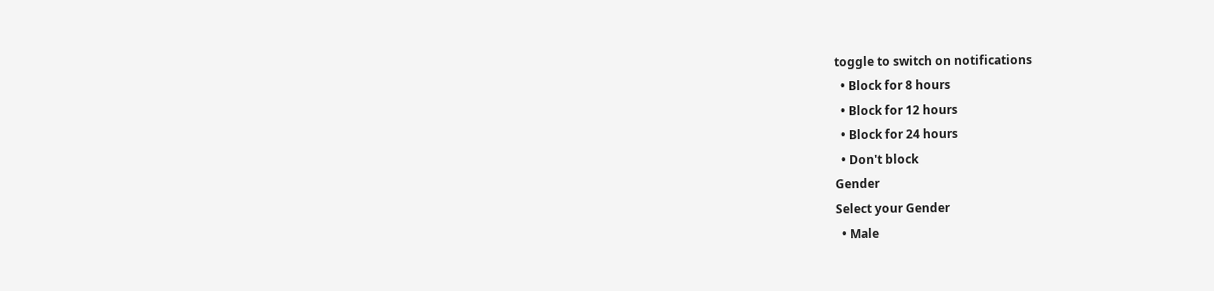toggle to switch on notifications
  • Block for 8 hours
  • Block for 12 hours
  • Block for 24 hours
  • Don't block
Gender
Select your Gender
  • Male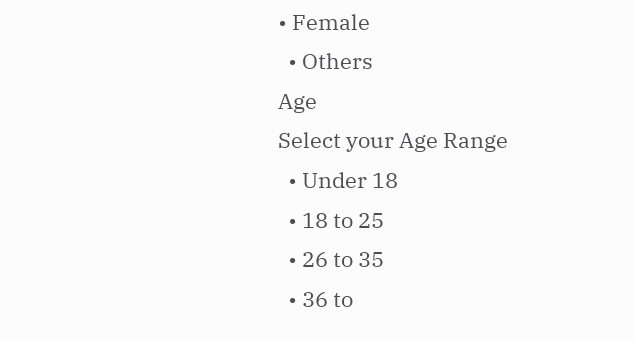• Female
  • Others
Age
Select your Age Range
  • Under 18
  • 18 to 25
  • 26 to 35
  • 36 to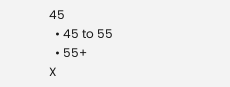45
  • 45 to 55
  • 55+
X